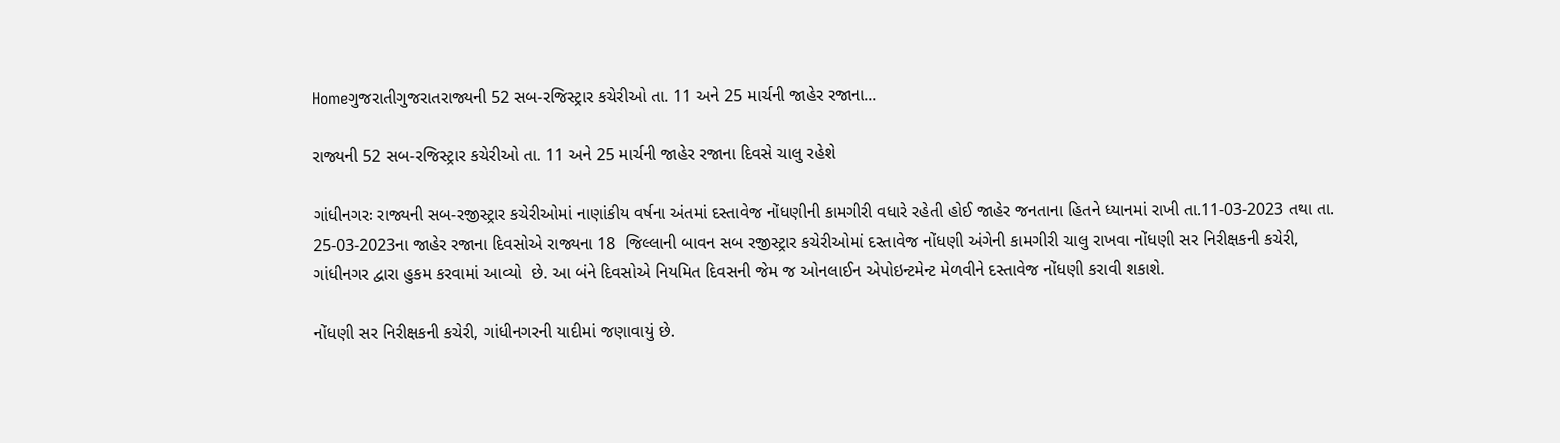Homeગુજરાતીગુજરાતરાજ્યની 52 સબ-રજિસ્ટ્રાર કચેરીઓ તા. 11 અને 25 માર્ચની જાહેર રજાના...

રાજ્યની 52 સબ-રજિસ્ટ્રાર કચેરીઓ તા. 11 અને 25 માર્ચની જાહેર રજાના દિવસે ચાલુ રહેશે

ગાંધીનગરઃ રાજ્યની સબ-રજીસ્ટ્રાર કચેરીઓમાં નાણાંકીય વર્ષના અંતમાં દસ્તાવેજ નોંધણીની કામગીરી વધારે રહેતી હોઈ જાહેર જનતાના હિતને ધ્યાનમાં રાખી તા.11-03-2023 તથા તા. 25-03-2023ના જાહેર રજાના દિવસોએ રાજ્યના 18  જિલ્લાની બાવન સબ રજીસ્ટ્રાર કચેરીઓમાં દસ્તાવેજ નોંધણી અંગેની કામગીરી ચાલુ રાખવા નોંધણી સર નિરીક્ષકની કચેરી, ગાંધીનગર દ્વારા હુકમ કરવામાં આવ્યો  છે. આ બંને દિવસોએ નિયમિત દિવસની જેમ જ ઓનલાઈન એપોઇન્ટમેન્ટ મેળવીને દસ્તાવેજ નોંધણી કરાવી શકાશે.

નોંધણી સર નિરીક્ષકની કચેરી, ગાંધીનગરની યાદીમાં જણાવાયું છે.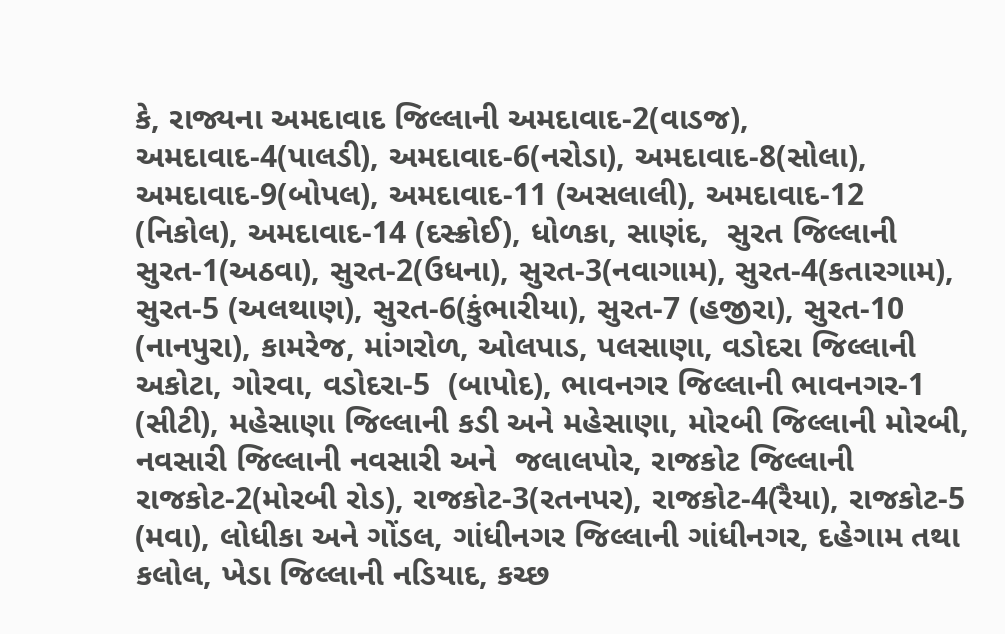કે, રાજ્યના અમદાવાદ જિલ્લાની અમદાવાદ-2(વાડજ), અમદાવાદ-4(પાલડી), અમદાવાદ-6(નરોડા), અમદાવાદ-8(સોલા), અમદાવાદ-9(બોપલ), અમદાવાદ-11 (અસલાલી), અમદાવાદ-12 (નિકોલ), અમદાવાદ-14 (દસ્ક્રોઈ), ધોળકા, સાણંદ,  સુરત જિલ્લાની સુરત-1(અઠવા), સુરત-2(ઉધના), સુરત-3(નવાગામ), સુરત-4(કતારગામ), સુરત-5 (અલથાણ), સુરત-6(કુંભારીયા), સુરત-7 (હજીરા), સુરત-10 (નાનપુરા), કામરેજ, માંગરોળ, ઓલપાડ, પલસાણા, વડોદરા જિલ્લાની અકોટા, ગોરવા, વડોદરા-5  (બાપોદ), ભાવનગર જિલ્લાની ભાવનગર-1 (સીટી), મહેસાણા જિલ્લાની કડી અને મહેસાણા, મોરબી જિલ્લાની મોરબી,  નવસારી જિલ્લાની નવસારી અને  જલાલપોર, રાજકોટ જિલ્લાની રાજકોટ-2(મોરબી રોડ), રાજકોટ-3(રતનપર), રાજકોટ-4(રૈયા), રાજકોટ-5 (મવા), લોધીકા અને ગોંડલ, ગાંધીનગર જિલ્લાની ગાંધીનગર, દહેગામ તથા કલોલ, ખેડા જિલ્લાની નડિયાદ, કચ્છ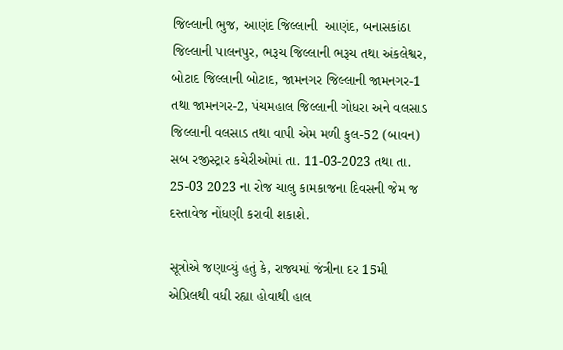જિલ્લાની ભુજ, આણંદ જિલ્લાની  આણંદ, બનાસકાંઠા જિલ્લાની પાલનપુર, ભરૂચ જિલ્લાની ભરૂચ તથા અંકલેશ્વર, બોટાદ જિલ્લાની બોટાદ, જામનગર જિલ્લાની જામનગર-1 તથા જામનગર-2, પંચમહાલ જિલ્લાની ગોધરા અને વલસાડ જિલ્લાની વલસાડ તથા વાપી એમ મળી કુલ-52 (બાવન) સબ રજીસ્ટ્રાર કચેરીઓમાં તા. 11-03-2023 તથા તા.  25-03 2023 ના રોજ ચાલુ કામકાજના દિવસની જેમ જ દસ્તાવેજ નોંધણી કરાવી શકાશે.

સૂત્રોએ જણાવ્યું હતું કે, રાજ્યમાં જંત્રીના દર 15મી એપ્રિલથી વધી રહ્યા હોવાથી હાલ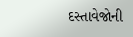દસ્તાવેજોની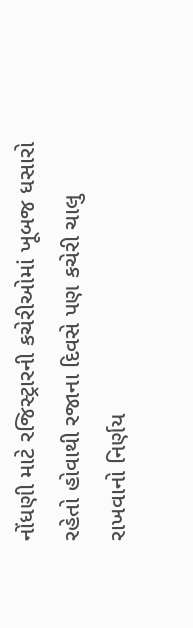નોંધણી માટે રજિસ્ટ્રારની કચેરીઓમાં ખૂબજ ધસારો રહેતો હોવાથી રજાના દિવસે પણ કચેરી ચાલુ રાખવાનો નિર્ણય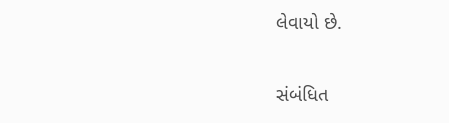લેવાયો છે.

સંબંધિત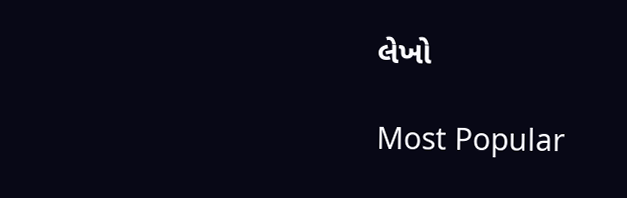લેખો

Most Popular